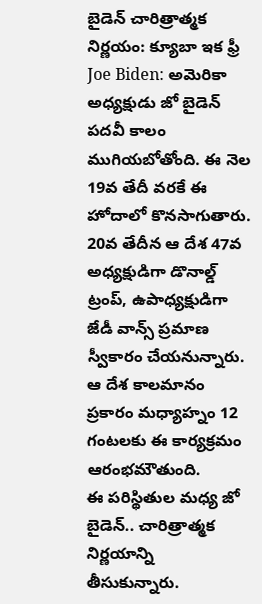బైడెన్ చారిత్రాత్మక నిర్ణయం: క్యూబా ఇక ఫ్రీ
Joe Biden: అమెరికా అధ్యక్షుడు జో బైడెన్ పదవీ కాలం ముగియబోతోంది. ఈ నెల 19వ తేదీ వరకే ఈ హోదాలో కొనసాగుతారు. 20వ తేదీన ఆ దేశ 47వ అధ్యక్షుడిగా డొనాల్డ్ ట్రంప్, ఉపాధ్యక్షుడిగా జేడీ వాన్స్ ప్రమాణ స్వీకారం చేయనున్నారు. ఆ దేశ కాలమానం ప్రకారం మధ్యాహ్నం 12 గంటలకు ఈ కార్యక్రమం ఆరంభమౌతుంది.
ఈ పరిస్థితుల మధ్య జో బైడెన్.. చారిత్రాత్మక నిర్ణయాన్ని తీసుకున్నారు.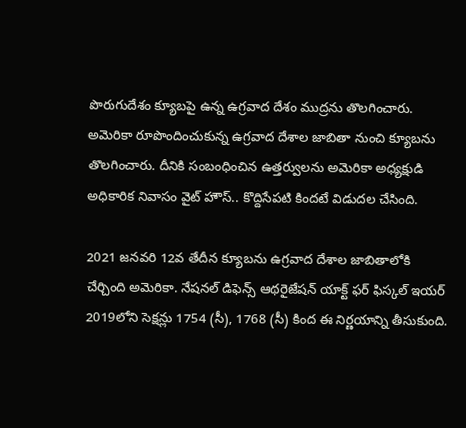పొరుగుదేశం క్యూబపై ఉన్న ఉగ్రవాద దేశం ముద్రను తొలగించారు. అమెరికా రూపొందించుకున్న ఉగ్రవాద దేశాల జాబితా నుంచి క్యూబను తొలగించారు. దీనికి సంబంధించిన ఉత్తర్వులను అమెరికా అధ్యక్షుడి అధికారిక నివాసం వైట్ హౌస్.. కొద్దిసేపటి కిందటే విడుదల చేసింది.

2021 జనవరి 12వ తేదీన క్యూబను ఉగ్రవాద దేశాల జాబితాలోకి చేర్చింది అమెరికా. నేషనల్ డిఫెన్స్ ఆథరైజేషన్ యాక్ట్ ఫర్ ఫిస్కల్ ఇయర్ 2019లోని సెక్షన్లు 1754 (సీ), 1768 (సీ) కింద ఈ నిర్ణయాన్ని తీసుకుంది.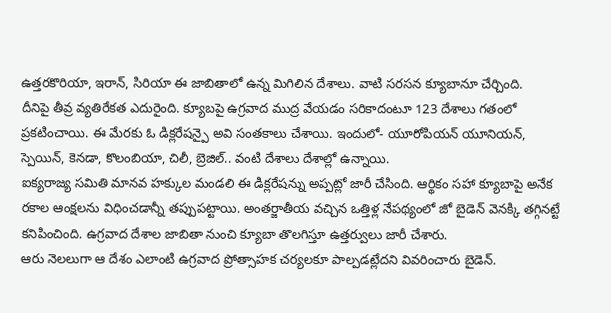ఉత్తరకొరియా, ఇరాన్, సిరియా ఈ జాబితాలో ఉన్న మిగిలిన దేశాలు. వాటి సరసన క్యూబానూ చేర్చింది.
దీనిపై తీవ్ర వ్యతిరేకత ఎదురైంది. క్యూబపై ఉగ్రవాద ముద్ర వేయడం సరికాదంటూ 123 దేశాలు గతంలో ప్రకటించాయి. ఈ మేరకు ఓ డిక్లరేషన్పై అవి సంతకాలు చేశాయి. ఇందులో- యూరోపియన్ యూనియన్, స్పెయిన్, కెనడా, కొలంబియా, చిలీ, బ్రెజిల్.. వంటి దేశాలు దేశాల్లో ఉన్నాయి.
ఐక్యరాజ్య సమితి మానవ హక్కుల మండలి ఈ డిక్లరేషన్ను అప్పట్లో జారీ చేసింది. ఆర్థికం సహా క్యూబాపై అనేక రకాల ఆంక్షలను విధించడాన్నీ తప్పుపట్టాయి. అంతర్జాతీయ వచ్చిన ఒత్తిళ్ల నేపథ్యంలో జో బైడెన్ వెనక్కి తగ్గినట్టే కనిపించింది. ఉగ్రవాద దేశాల జాబితా నుంచి క్యూబా తొలగిస్తూ ఉత్తర్వులు జారీ చేశారు.
ఆరు నెలలుగా ఆ దేశం ఎలాంటి ఉగ్రవాద ప్రోత్సాహక చర్యలకూ పాల్పడట్లేదని వివరించారు బైడెన్.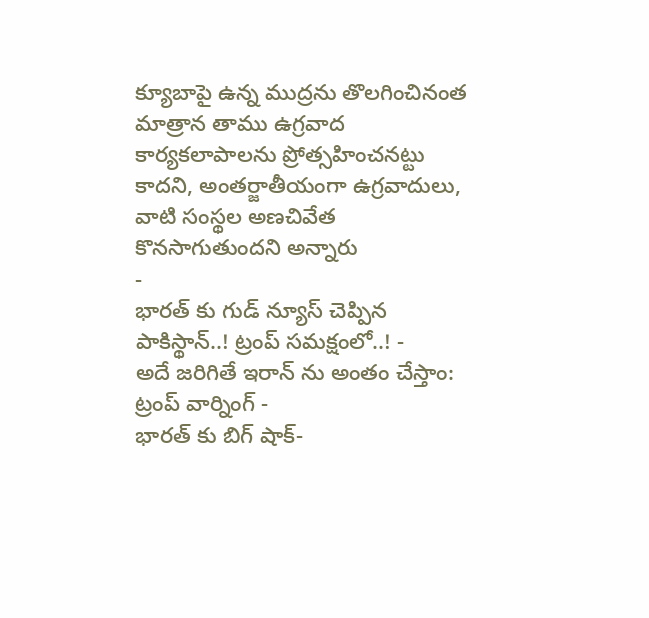క్యూబాపై ఉన్న ముద్రను తొలగించినంత మాత్రాన తాము ఉగ్రవాద కార్యకలాపాలను ప్రోత్సహించనట్టు కాదని, అంతర్జాతీయంగా ఉగ్రవాదులు, వాటి సంస్థల అణచివేత కొనసాగుతుందని అన్నారు
-
భారత్ కు గుడ్ న్యూస్ చెప్పిన పాకిస్థాన్..! ట్రంప్ సమక్షంలో..! -
అదే జరిగితే ఇరాన్ ను అంతం చేస్తాం: ట్రంప్ వార్నింగ్ -
భారత్ కు బిగ్ షాక్-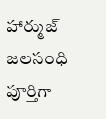హార్ముజ్ జలసంధి పూర్తిగా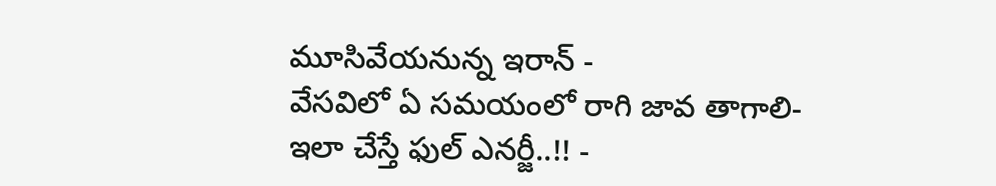మూసివేయనున్న ఇరాన్ -
వేసవిలో ఏ సమయంలో రాగి జావ తాగాలి- ఇలా చేస్తే ఫుల్ ఎనర్జీ..!! -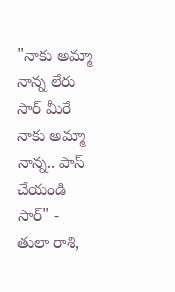"నాకు అమ్మా నాన్న లేరు సార్ మీరే నాకు అమ్మా నాన్న.. పాస్ చేయండి సార్" -
తులా రాశి,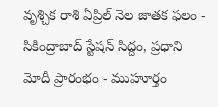వృశ్చిక రాశి ఏప్రిల్ నెల జాతక ఫలం -
సికింద్రాబాద్ స్టేషన్ సిద్దం, ప్రధాని మోదీ ప్రారంభం - ముహూర్తం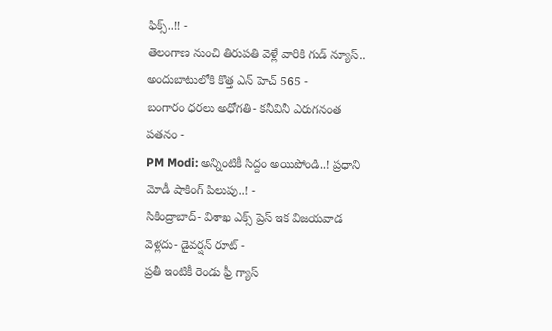ఫిక్స్..!! -
తెలంగాణ నుంచి తిరుపతి వెళ్లే వారికి గుడ్ న్యూస్.. అందుబాటులోకి కొత్త ఎన్ హెచ్ 565 -
బంగారం ధరలు అధోగతి- కనీవినీ ఎరుగనంత పతనం -
PM Modi: అన్నింటికీ సిద్దం అయిపోండి..! ప్రధాని మోడీ షాకింగ్ పిలుపు..! -
సికింద్రాబాద్- విశాఖ ఎక్స్ ప్రెస్ ఇక విజయవాడ వెళ్లదు- డైవర్షన్ రూట్ -
ప్రతీ ఇంటికీ రెండు ఫ్రీ గ్యాస్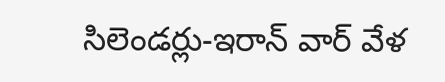సిలెండర్లు-ఇరాన్ వార్ వేళ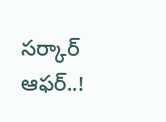సర్కార్ ఆఫర్..!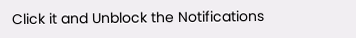Click it and Unblock the Notifications